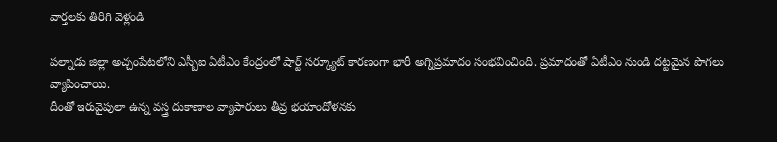వార్తలకు తిరిగి వెళ్లండి

పల్నాడు జిల్లా అచ్చంపేటలోని ఎస్బీఐ ఏటీఎం కేంద్రంలో షార్ట్ సర్క్యూట్ కారణంగా భారీ అగ్నిప్రమాదం సంభవించింది. ప్రమాదంతో ఏటీఎం నుండి దట్టమైన పొగలు వ్యాపించాయి.
దీంతో ఇరువైపులా ఉన్న వస్త్ర దుకాణాల వ్యాపారులు తీవ్ర భయాందోళనకు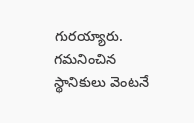గురయ్యారు. గమనించిన స్థానికులు వెంటనే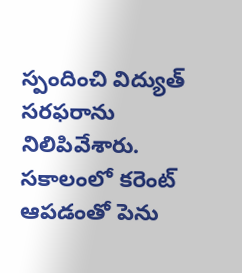స్పందించి విద్యుత్ సరఫరాను నిలిపివేశారు. సకాలంలో కరెంట్ ఆపడంతో పెను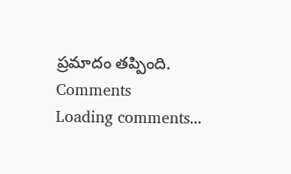ప్రమాదం తప్పింది.
Comments
Loading comments...